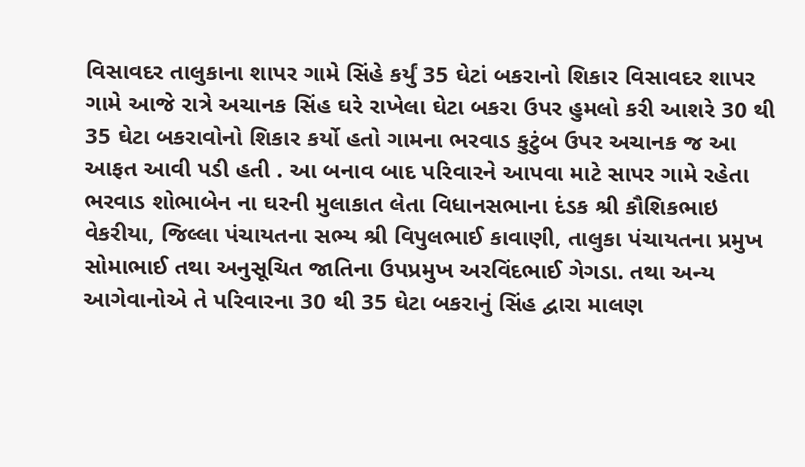વિસાવદર તાલુકાના શાપર ગામે સિંહે કર્યું 35 ઘેટાં બકરાનો શિકાર વિસાવદર શાપર ગામે આજે રાત્રે અચાનક સિંહ ઘરે રાખેલા ઘેટા બકરા ઉપર હુમલો કરી આશરે 30 થી 35 ઘેટા બકરાવોનો શિકાર કર્યો હતો ગામના ભરવાડ કુટુંબ ઉપર અચાનક જ આ આફત આવી પડી હતી . આ બનાવ બાદ પરિવારને આપવા માટે સાપર ગામે રહેતા ભરવાડ શોભાબેન ના ઘરની મુલાકાત લેતા વિધાનસભાના દંડક શ્રી કૌશિકભાઇ વેકરીયા, જિલ્લા પંચાયતના સભ્ય શ્રી વિપુલભાઈ કાવાણી, તાલુકા પંચાયતના પ્રમુખ સોમાભાઈ તથા અનુસૂચિત જાતિના ઉપપ્રમુખ અરવિંદભાઈ ગેગડા. તથા અન્ય આગેવાનોએ તે પરિવારના 30 થી 35 ઘેટા બકરાનું સિંહ દ્વારા માલણ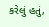કરેલું હતું,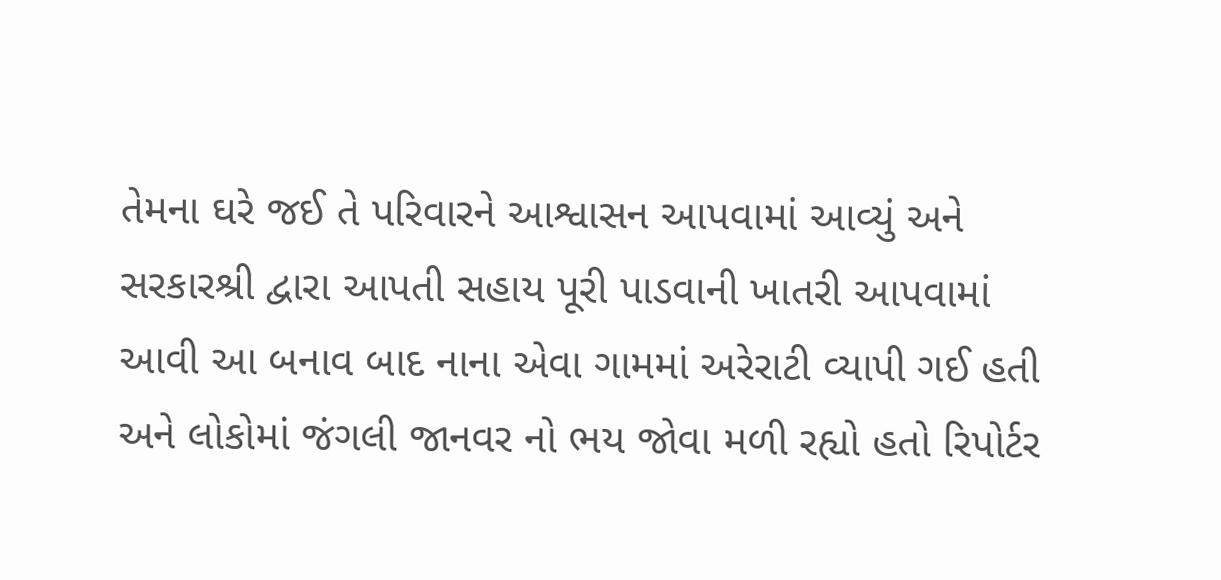તેમના ઘરે જઈ તે પરિવારને આશ્વાસન આપવામાં આવ્યું અને સરકારશ્રી દ્વારા આપતી સહાય પૂરી પાડવાની ખાતરી આપવામાં આવી આ બનાવ બાદ નાના એવા ગામમાં અરેરાટી વ્યાપી ગઈ હતી અને લોકોમાં જંગલી જાનવર નો ભય જોવા મળી રહ્યો હતો રિપોર્ટર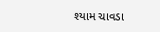શ્યામ ચાવડા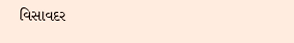વિસાવદર